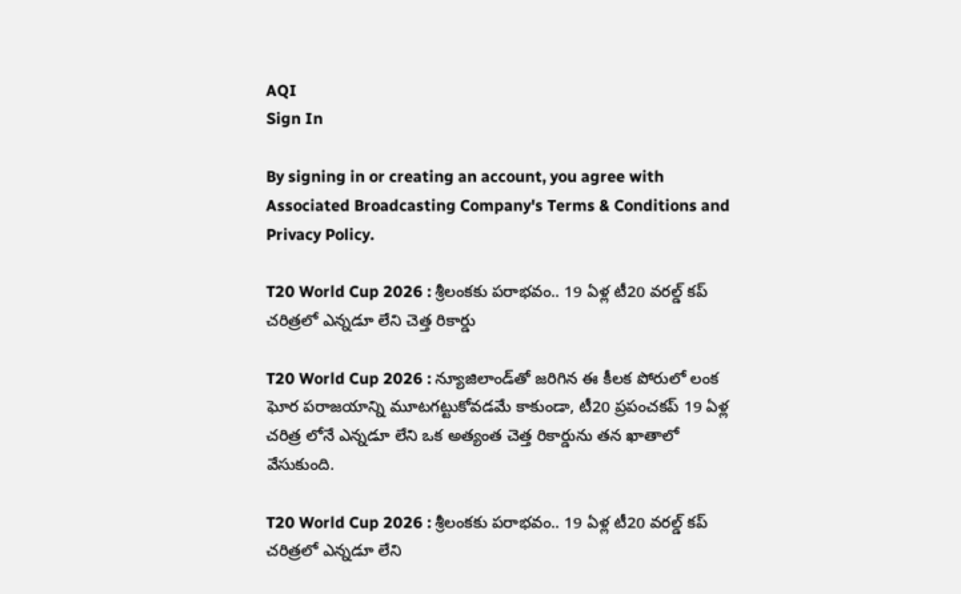AQI
Sign In

By signing in or creating an account, you agree with Associated Broadcasting Company's Terms & Conditions and Privacy Policy.

T20 World Cup 2026 : శ్రీలంకకు పరాభవం.. 19 ఏళ్ల టీ20 వరల్డ్ కప్ చరిత్రలో ఎన్నడూ లేని చెత్త రికార్డు

T20 World Cup 2026 : న్యూజిలాండ్‌తో జరిగిన ఈ కీలక పోరులో లంక ఘోర పరాజయాన్ని మూటగట్టుకోవడమే కాకుండా, టీ20 ప్రపంచకప్ 19 ఏళ్ల చరిత్ర లోనే ఎన్నడూ లేని ఒక అత్యంత చెత్త రికార్డును తన ఖాతాలో వేసుకుంది.

T20 World Cup 2026 : శ్రీలంకకు పరాభవం.. 19 ఏళ్ల టీ20 వరల్డ్ కప్ చరిత్రలో ఎన్నడూ లేని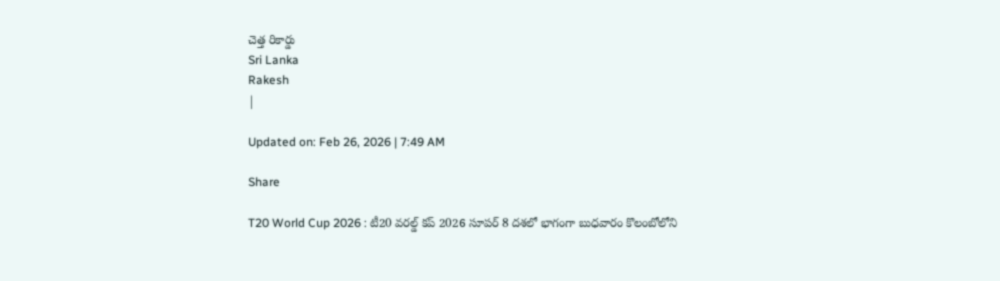చెత్త రికార్డు
Sri Lanka
Rakesh
|

Updated on: Feb 26, 2026 | 7:49 AM

Share

T20 World Cup 2026 : టీ20 వరల్డ్ కప్ 2026 సూపర్ 8 దశలో భాగంగా బుధవారం కొలంబోలోని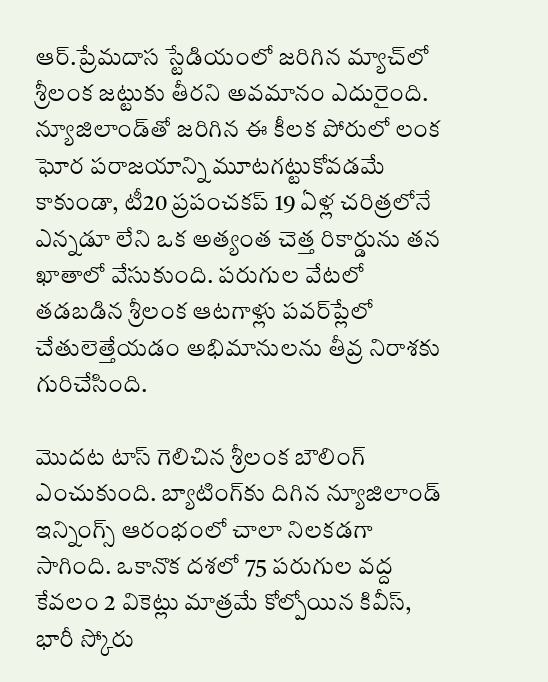ఆర్.ప్రేమదాస స్టేడియంలో జరిగిన మ్యాచ్‌లో శ్రీలంక జట్టుకు తీరని అవమానం ఎదురైంది. న్యూజిలాండ్‌తో జరిగిన ఈ కీలక పోరులో లంక ఘోర పరాజయాన్ని మూటగట్టుకోవడమే కాకుండా, టీ20 ప్రపంచకప్ 19 ఏళ్ల చరిత్రలోనే ఎన్నడూ లేని ఒక అత్యంత చెత్త రికార్డును తన ఖాతాలో వేసుకుంది. పరుగుల వేటలో తడబడిన శ్రీలంక ఆటగాళ్లు పవర్‌ప్లేలో చేతులెత్తేయడం అభిమానులను తీవ్ర నిరాశకు గురిచేసింది.

మొదట టాస్ గెలిచిన శ్రీలంక బౌలింగ్ ఎంచుకుంది. బ్యాటింగ్‌కు దిగిన న్యూజిలాండ్ ఇన్నింగ్స్ ఆరంభంలో చాలా నిలకడగా సాగింది. ఒకానొక దశలో 75 పరుగుల వద్ద కేవలం 2 వికెట్లు మాత్రమే కోల్పోయిన కివీస్, భారీ స్కోరు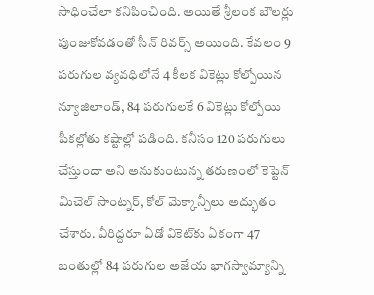సాధించేలా కనిపించింది. అయితే శ్రీలంక బౌలర్లు పుంజుకోవడంతో సీన్ రివర్స్ అయింది. కేవలం 9 పరుగుల వ్యవధిలోనే 4 కీలక వికెట్లు కోల్పోయిన న్యూజిలాండ్, 84 పరుగులకే 6 వికెట్లు కోల్పోయి పీకల్లోతు కష్టాల్లో పడింది. కనీసం 120 పరుగులు చేస్తుందా అని అనుకుంటున్న తరుణంలో కెప్టెన్ మిచెల్ సాంట్నర్, కోల్ మెక్కాన్చీలు అద్భుతం చేశారు. వీరిద్దరూ ఏడో వికెట్‌కు ఏకంగా 47 బంతుల్లో 84 పరుగుల అజేయ భాగస్వామ్యాన్ని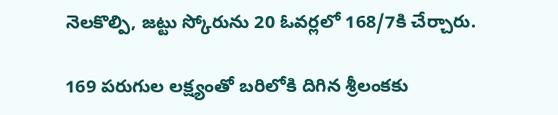నెలకొల్పి, జట్టు స్కోరును 20 ఓవర్లలో 168/7కి చేర్చారు.

169 పరుగుల లక్ష్యంతో బరిలోకి దిగిన శ్రీలంకకు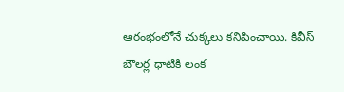ఆరంభంలోనే చుక్కలు కనిపించాయి. కివీస్ బౌలర్ల ధాటికి లంక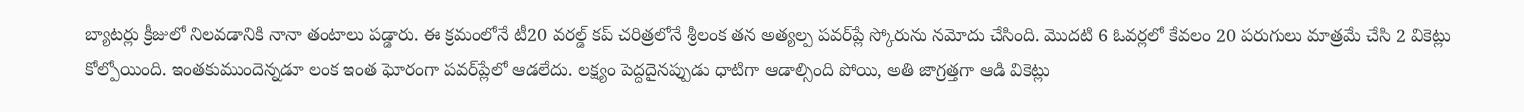బ్యాటర్లు క్రీజులో నిలవడానికి నానా తంటాలు పడ్డారు. ఈ క్రమంలోనే టీ20 వరల్డ్ కప్ చరిత్రలోనే శ్రీలంక తన అత్యల్ప పవర్‌ప్లే స్కోరును నమోదు చేసింది. మొదటి 6 ఓవర్లలో కేవలం 20 పరుగులు మాత్రమే చేసి 2 వికెట్లు కోల్పోయింది. ఇంతకుముందెన్నడూ లంక ఇంత ఘోరంగా పవర్‌ప్లేలో ఆడలేదు. లక్ష్యం పెద్దదైనప్పుడు ధాటిగా ఆడాల్సింది పోయి, అతి జాగ్రత్తగా ఆడి వికెట్లు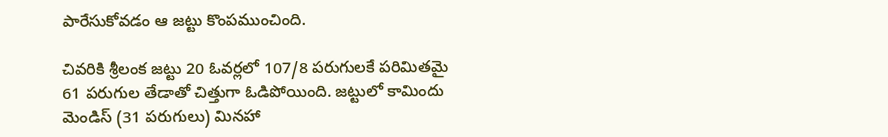పారేసుకోవడం ఆ జట్టు కొంపముంచింది.

చివరికి శ్రీలంక జట్టు 20 ఓవర్లలో 107/8 పరుగులకే పరిమితమై 61 పరుగుల తేడాతో చిత్తుగా ఓడిపోయింది. జట్టులో కామిందు మెండిస్ (31 పరుగులు) మినహా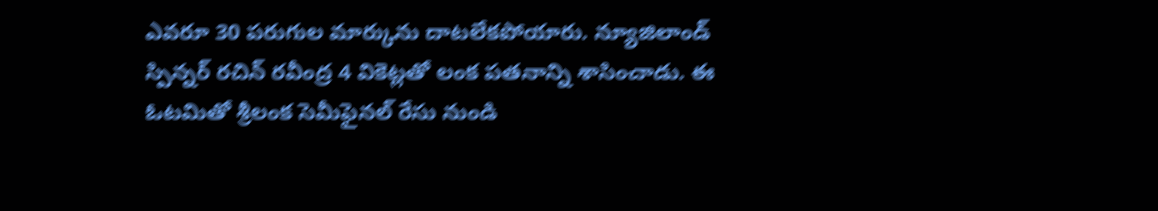ఎవరూ 30 పరుగుల మార్కును దాటలేకపోయారు. న్యూజిలాండ్ స్పిన్నర్ రచిన్ రవీంద్ర 4 వికెట్లతో లంక పతనాన్ని శాసించాడు. ఈ ఓటమితో శ్రీలంక సెమీఫైనల్ రేసు నుండి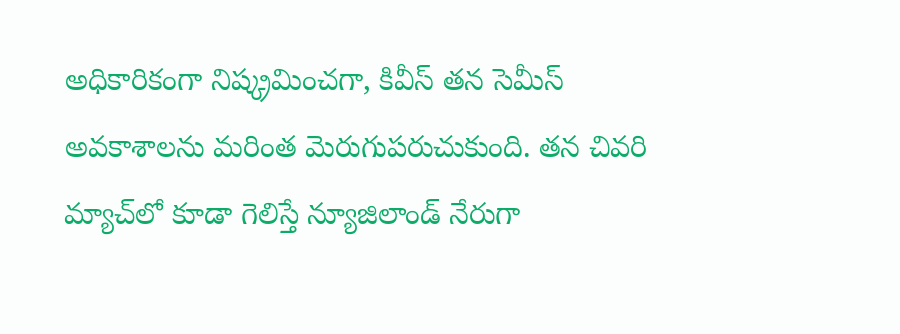అధికారికంగా నిష్క్రమించగా, కివీస్ తన సెమీస్ అవకాశాలను మరింత మెరుగుపరుచుకుంది. తన చివరి మ్యాచ్‌లో కూడా గెలిస్తే న్యూజిలాండ్ నేరుగా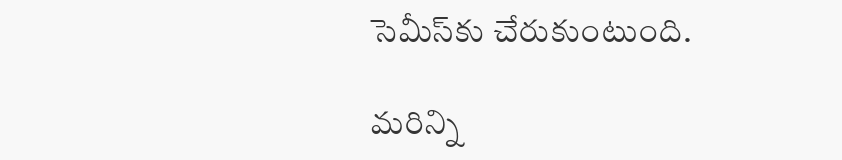సెమీస్‌కు చేరుకుంటుంది.

మరిన్ని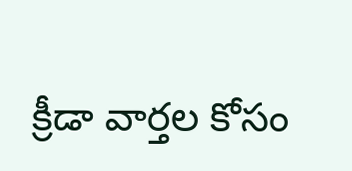క్రీడా వార్తల కోసం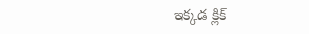ఇక్కడ క్లిక్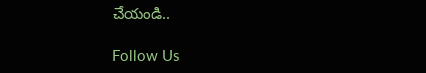చేయండి..

Follow Us